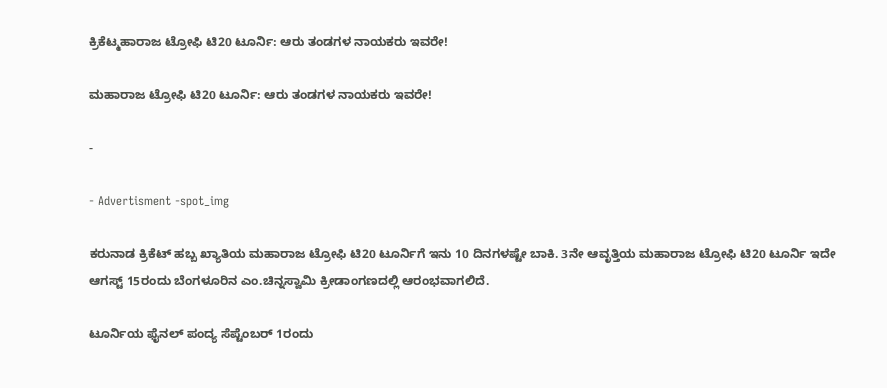ಕ್ರಿಕೆಟ್ಮಹಾರಾಜ ಟ್ರೋಫಿ ಟಿ20 ಟೂರ್ನಿ: ಆರು ತಂಡಗಳ ನಾಯಕರು ಇವರೇ!

ಮಹಾರಾಜ ಟ್ರೋಫಿ ಟಿ20 ಟೂರ್ನಿ: ಆರು ತಂಡಗಳ ನಾಯಕರು ಇವರೇ!

-

- Advertisment -spot_img

ಕರುನಾಡ ಕ್ರಿಕೆಟ್ ಹಬ್ಬ ಖ್ಯಾತಿಯ ಮಹಾರಾಜ ಟ್ರೋಫಿ ಟಿ20 ಟೂರ್ನಿಗೆ ಇನು 10 ದಿನಗಳಷ್ಟೇ ಬಾಕಿ. 3ನೇ ಆವೃತ್ತಿಯ ಮಹಾರಾಜ ಟ್ರೋಫಿ ಟಿ20 ಟೂರ್ನಿ ಇದೇ ಆಗಸ್ಟ್ 15ರಂದು ಬೆಂಗಳೂರಿನ ಎಂ.ಚಿನ್ನಸ್ವಾಮಿ ಕ್ರೀಡಾಂಗಣದಲ್ಲಿ ಆರಂಭವಾಗಲಿದೆ.

ಟೂರ್ನಿಯ ಫೈನಲ್ ಪಂದ್ಯ ಸೆಪ್ಟೆಂಬರ್ 1ರಂದು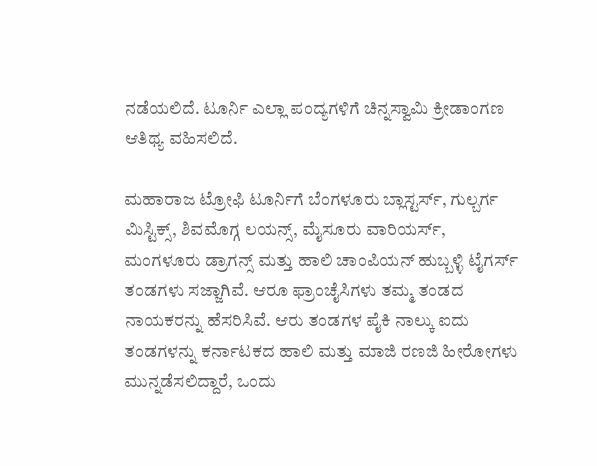ನಡೆಯಲಿದೆ. ಟೂರ್ನಿ ಎಲ್ಲಾ ಪಂದ್ಯಗಳಿಗೆ ಚಿನ್ನಸ್ವಾಮಿ ಕ್ರೀಡಾಂಗಣ ಆತಿಥ್ಯ ವಹಿಸಲಿದೆ.

ಮಹಾರಾಜ ಟ್ರೋಫಿ ಟೂರ್ನಿಗೆ ಬೆಂಗಳೂರು ಬ್ಲಾಸ್ಟರ್ಸ್, ಗುಲ್ಬರ್ಗ ಮಿಸ್ಟಿಕ್ಸ್, ಶಿವಮೊಗ್ಗ ಲಯನ್ಸ್, ಮೈಸೂರು ವಾರಿಯರ್ಸ್, ಮಂಗಳೂರು ಡ್ರಾಗನ್ಸ್ ಮತ್ತು ಹಾಲಿ ಚಾಂಪಿಯನ್ ಹುಬ್ಬಳ್ಳಿ ಟೈಗರ್ಸ್ ತಂಡಗಳು ಸಜ್ಜಾಗಿವೆ. ಆರೂ ಫ್ರಾಂಚೈಸಿಗಳು ತಮ್ಮ ತಂಡದ ನಾಯಕರನ್ನು ಹೆಸರಿಸಿವೆ. ಆರು ತಂಡಗಳ ಪೈಕಿ ನಾಲ್ಕು ಐದು ತಂಡಗಳನ್ನು ಕರ್ನಾಟಕದ ಹಾಲಿ ಮತ್ತು ಮಾಜಿ ರಣಜಿ ಹೀರೋಗಳು ಮುನ್ನಡೆಸಲಿದ್ದಾರೆ, ಒಂದು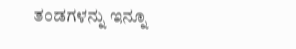ತಂಡಗಳನ್ನು ಇನ್ನೂ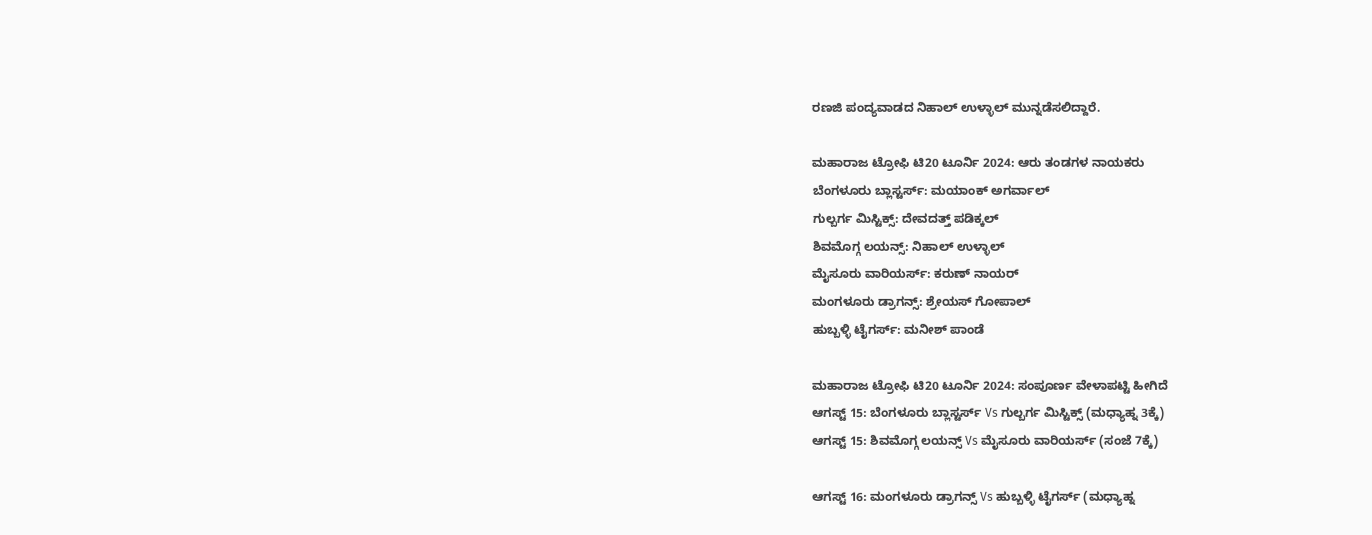ರಣಜಿ ಪಂದ್ಯವಾಡದ ನಿಹಾಲ್ ಉಳ್ಳಾಲ್ ಮುನ್ನಡೆಸಲಿದ್ದಾರೆ.

ಮಹಾರಾಜ ಟ್ರೋಫಿ ಟಿ20 ಟೂರ್ನಿ 2024: ಆರು ತಂಡಗಳ ನಾಯಕರು
ಬೆಂಗಳೂರು ಬ್ಲಾಸ್ಟರ್ಸ್: ಮಯಾಂಕ್ ಅಗರ್ವಾಲ್
ಗುಲ್ಬರ್ಗ ಮಿಸ್ಟಿಕ್ಸ್: ದೇವದತ್ತ್ ಪಡಿಕ್ಕಲ್
ಶಿವಮೊಗ್ಗ ಲಯನ್ಸ್: ನಿಹಾಲ್ ಉಳ್ಳಾಲ್
ಮೈಸೂರು ವಾರಿಯರ್ಸ್: ಕರುಣ್ ನಾಯರ್
ಮಂಗಳೂರು ಡ್ರಾಗನ್ಸ್: ಶ್ರೇಯಸ್ ಗೋಪಾಲ್
ಹುಬ್ಬಳ್ಳಿ ಟೈಗರ್ಸ್: ಮನೀಶ್ ಪಾಂಡೆ

ಮಹಾರಾಜ ಟ್ರೋಫಿ ಟಿ20 ಟೂರ್ನಿ 2024: ಸಂಪೂರ್ಣ ವೇಳಾಪಟ್ಟಿ ಹೀಗಿದೆ
ಆಗಸ್ಟ್ 15: ಬೆಂಗಳೂರು ಬ್ಲಾಸ್ಟರ್ಸ್ Vs ಗುಲ್ಬರ್ಗ ಮಿಸ್ಟಿಕ್ಸ್ (ಮಧ್ಯಾಹ್ನ 3ಕ್ಕೆ)
ಆಗಸ್ಟ್ 15: ಶಿವಮೊಗ್ಗ ಲಯನ್ಸ್ Vs ಮೈಸೂರು ವಾರಿಯರ್ಸ್ (ಸಂಜೆ 7ಕ್ಕೆ)

ಆಗಸ್ಟ್ 16: ಮಂಗಳೂರು ಡ್ರಾಗನ್ಸ್ Vs ಹುಬ್ಬಳ್ಳಿ ಟೈಗರ್ಸ್ (ಮಧ್ಯಾಹ್ನ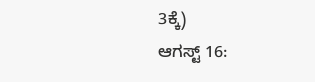3ಕ್ಕೆ)
ಆಗಸ್ಟ್ 16: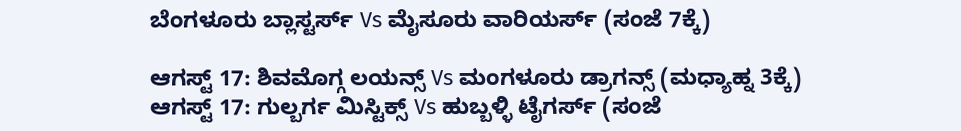ಬೆಂಗಳೂರು ಬ್ಲಾಸ್ಟರ್ಸ್ Vs ಮೈಸೂರು ವಾರಿಯರ್ಸ್ (ಸಂಜೆ 7ಕ್ಕೆ)

ಆಗಸ್ಟ್ 17: ಶಿವಮೊಗ್ಗ ಲಯನ್ಸ್ Vs ಮಂಗಳೂರು ಡ್ರಾಗನ್ಸ್ (ಮಧ್ಯಾಹ್ನ 3ಕ್ಕೆ)
ಆಗಸ್ಟ್ 17: ಗುಲ್ಬರ್ಗ ಮಿಸ್ಟಿಕ್ಸ್ Vs ಹುಬ್ಬಳ್ಳಿ ಟೈಗರ್ಸ್ (ಸಂಜೆ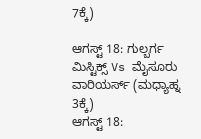7ಕ್ಕೆ)

ಆಗಸ್ಟ್ 18: ಗುಲ್ಬರ್ಗ ಮಿಸ್ಟಿಕ್ಸ್ Vs ಮೈಸೂರು ವಾರಿಯರ್ಸ್ (ಮಧ್ಯಾಹ್ನ 3ಕ್ಕೆ)
ಆಗಸ್ಟ್ 18: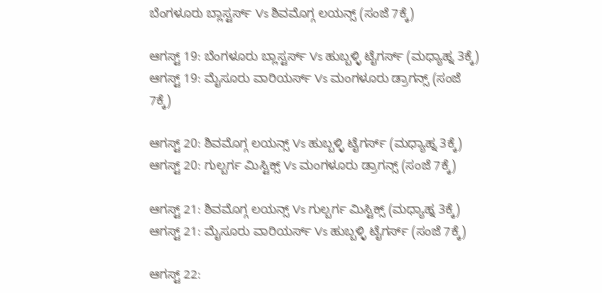ಬೆಂಗಳೂರು ಬ್ಲಾಸ್ಟರ್ಸ್ Vs ಶಿವಮೊಗ್ಗ ಲಯನ್ಸ್ (ಸಂಜೆ 7ಕ್ಕೆ)

ಆಗಸ್ಟ್ 19: ಬೆಂಗಳೂರು ಬ್ಲಾಸ್ಟರ್ಸ್ Vs ಹುಬ್ಬಳ್ಳಿ ಟೈಗರ್ಸ್ (ಮಧ್ಯಾಹ್ನ 3ಕ್ಕೆ)
ಆಗಸ್ಟ್ 19: ಮೈಸೂರು ವಾರಿಯರ್ಸ್ Vs ಮಂಗಳೂರು ಡ್ರಾಗನ್ಸ್ (ಸಂಜೆ 7ಕ್ಕೆ)

ಆಗಸ್ಟ್ 20: ಶಿವಮೊಗ್ಗ ಲಯನ್ಸ್ Vs ಹುಬ್ಬಳ್ಳಿ ಟೈಗರ್ಸ್ (ಮಧ್ಯಾಹ್ನ 3ಕ್ಕೆ)
ಆಗಸ್ಟ್ 20: ಗುಲ್ಬರ್ಗ ಮಿಸ್ಟಿಕ್ಸ್ Vs ಮಂಗಳೂರು ಡ್ರಾಗನ್ಸ್ (ಸಂಜೆ 7ಕ್ಕೆ)

ಆಗಸ್ಟ್ 21: ಶಿವಮೊಗ್ಗ ಲಯನ್ಸ್ Vs ಗುಲ್ಬರ್ಗ ಮಿಸ್ಟಿಕ್ಸ್ (ಮಧ್ಯಾಹ್ನ 3ಕ್ಕೆ)
ಆಗಸ್ಟ್ 21: ಮೈಸೂರು ವಾರಿಯರ್ಸ್ Vs ಹುಬ್ಬಳ್ಳಿ ಟೈಗರ್ಸ್ (ಸಂಜೆ 7ಕ್ಕೆ)

ಆಗಸ್ಟ್ 22: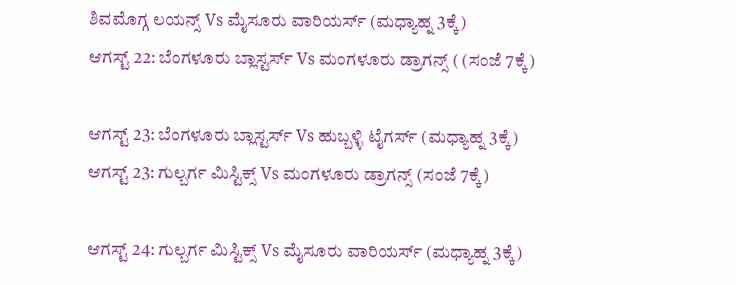ಶಿವಮೊಗ್ಗ ಲಯನ್ಸ್ Vs ಮೈಸೂರು ವಾರಿಯರ್ಸ್ (ಮಧ್ಯಾಹ್ನ 3ಕ್ಕೆ)
ಆಗಸ್ಟ್ 22: ಬೆಂಗಳೂರು ಬ್ಲಾಸ್ಟರ್ಸ್ Vs ಮಂಗಳೂರು ಡ್ರಾಗನ್ಸ್ ( (ಸಂಜೆ 7ಕ್ಕೆ)

ಆಗಸ್ಟ್ 23: ಬೆಂಗಳೂರು ಬ್ಲಾಸ್ಟರ್ಸ್ Vs ಹುಬ್ಬಳ್ಳಿ ಟೈಗರ್ಸ್ (ಮಧ್ಯಾಹ್ನ 3ಕ್ಕೆ)
ಆಗಸ್ಟ್ 23: ಗುಲ್ಬರ್ಗ ಮಿಸ್ಟಿಕ್ಸ್ Vs ಮಂಗಳೂರು ಡ್ರಾಗನ್ಸ್ (ಸಂಜೆ 7ಕ್ಕೆ)

ಆಗಸ್ಟ್ 24: ಗುಲ್ಬರ್ಗ ಮಿಸ್ಟಿಕ್ಸ್ Vs ಮೈಸೂರು ವಾರಿಯರ್ಸ್ (ಮಧ್ಯಾಹ್ನ 3ಕ್ಕೆ)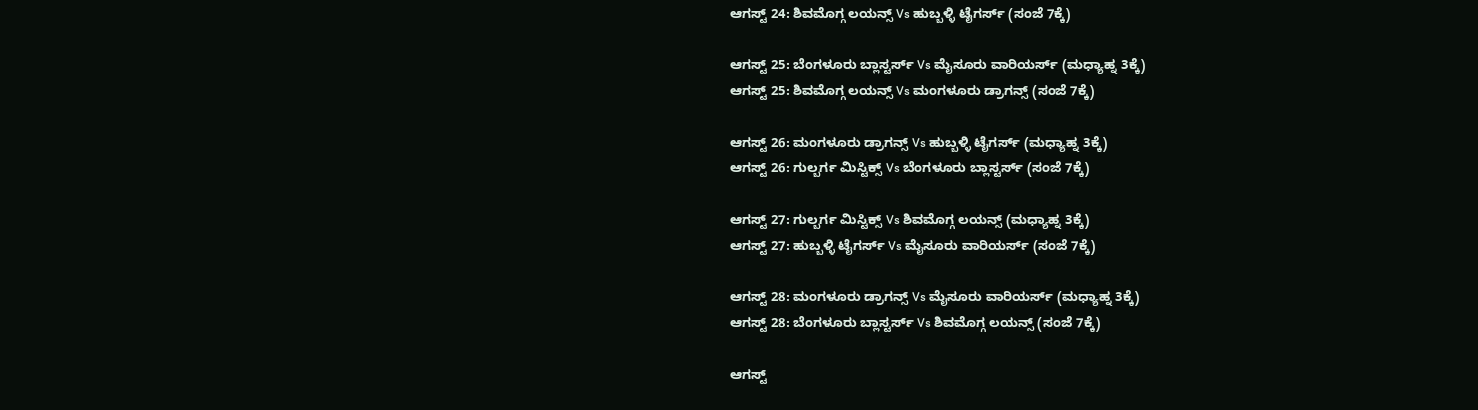ಆಗಸ್ಟ್ 24: ಶಿವಮೊಗ್ಗ ಲಯನ್ಸ್ Vs ಹುಬ್ಬಳ್ಳಿ ಟೈಗರ್ಸ್ (ಸಂಜೆ 7ಕ್ಕೆ)

ಆಗಸ್ಟ್ 25: ಬೆಂಗಳೂರು ಬ್ಲಾಸ್ಟರ್ಸ್ Vs ಮೈಸೂರು ವಾರಿಯರ್ಸ್ (ಮಧ್ಯಾಹ್ನ 3ಕ್ಕೆ)
ಆಗಸ್ಟ್ 25: ಶಿವಮೊಗ್ಗ ಲಯನ್ಸ್ Vs ಮಂಗಳೂರು ಡ್ರಾಗನ್ಸ್ (ಸಂಜೆ 7ಕ್ಕೆ)

ಆಗಸ್ಟ್ 26: ಮಂಗಳೂರು ಡ್ರಾಗನ್ಸ್ Vs ಹುಬ್ಬಳ್ಳಿ ಟೈಗರ್ಸ್ (ಮಧ್ಯಾಹ್ನ 3ಕ್ಕೆ)
ಆಗಸ್ಟ್ 26: ಗುಲ್ಬರ್ಗ ಮಿಸ್ಟಿಕ್ಸ್ Vs ಬೆಂಗಳೂರು ಬ್ಲಾಸ್ಟರ್ಸ್ (ಸಂಜೆ 7ಕ್ಕೆ)

ಆಗಸ್ಟ್ 27: ಗುಲ್ಬರ್ಗ ಮಿಸ್ಟಿಕ್ಸ್ Vs ಶಿವಮೊಗ್ಗ ಲಯನ್ಸ್ (ಮಧ್ಯಾಹ್ನ 3ಕ್ಕೆ)
ಆಗಸ್ಟ್ 27: ಹುಬ್ಬಳ್ಳಿ ಟೈಗರ್ಸ್ Vs ಮೈಸೂರು ವಾರಿಯರ್ಸ್ (ಸಂಜೆ 7ಕ್ಕೆ)

ಆಗಸ್ಟ್ 28: ಮಂಗಳೂರು ಡ್ರಾಗನ್ಸ್ Vs ಮೈಸೂರು ವಾರಿಯರ್ಸ್ (ಮಧ್ಯಾಹ್ನ 3ಕ್ಕೆ)
ಆಗಸ್ಟ್ 28: ಬೆಂಗಳೂರು ಬ್ಲಾಸ್ಟರ್ಸ್ Vs ಶಿವಮೊಗ್ಗ ಲಯನ್ಸ್ (ಸಂಜೆ 7ಕ್ಕೆ)

ಆಗಸ್ಟ್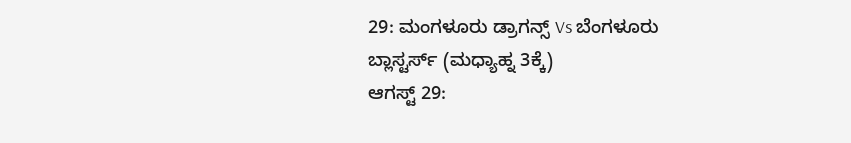29: ಮಂಗಳೂರು ಡ್ರಾಗನ್ಸ್ Vs ಬೆಂಗಳೂರು ಬ್ಲಾಸ್ಟರ್ಸ್ (ಮಧ್ಯಾಹ್ನ 3ಕ್ಕೆ)
ಆಗಸ್ಟ್ 29: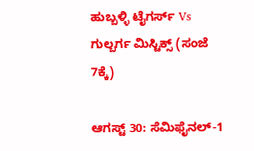ಹುಬ್ಬಳ್ಳಿ ಟೈಗರ್ಸ್ Vs ಗುಲ್ಬರ್ಗ ಮಿಸ್ಟಿಕ್ಸ್ (ಸಂಜೆ 7ಕ್ಕೆ)

ಆಗಸ್ಟ್ 30: ಸೆಮಿಫೈನಲ್-1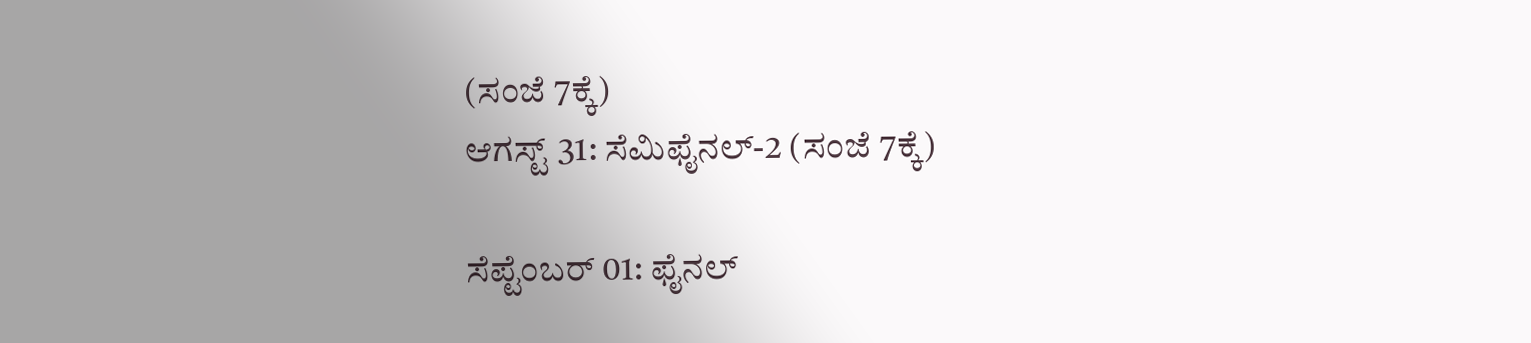(ಸಂಜೆ 7ಕ್ಕೆ)
ಆಗಸ್ಟ್ 31: ಸೆಮಿಫೈನಲ್-2 (ಸಂಜೆ 7ಕ್ಕೆ)

ಸೆಪ್ಟೆಂಬರ್ 01: ಫೈನಲ್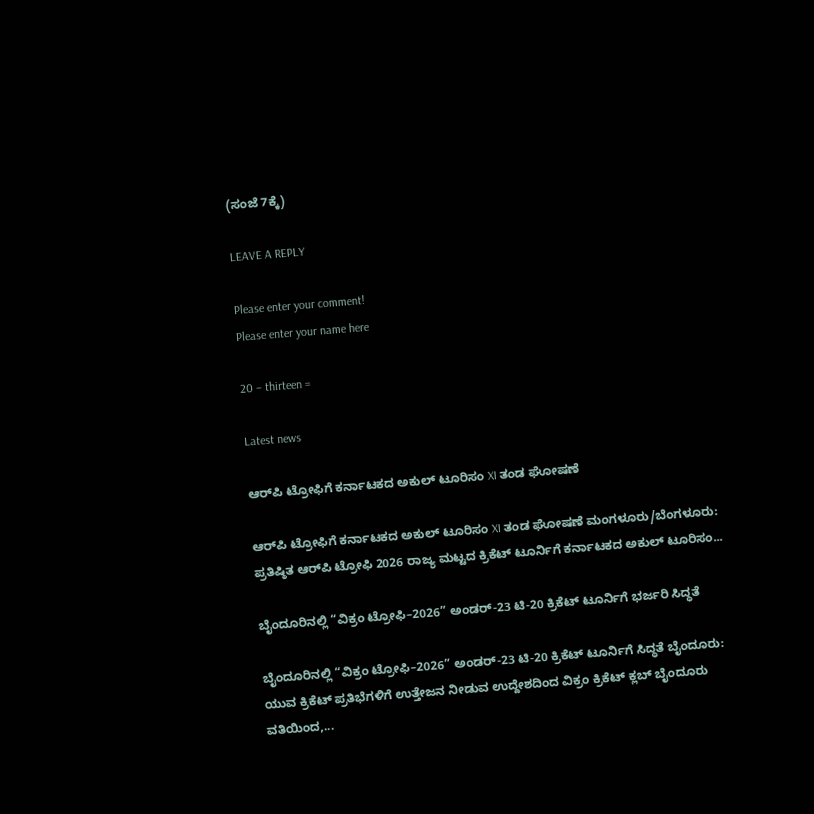(ಸಂಜೆ 7ಕ್ಕೆ)

LEAVE A REPLY

Please enter your comment!
Please enter your name here

20 − thirteen =

Latest news

ಆರ್‌ಪಿ ಟ್ರೋಫಿಗೆ ಕರ್ನಾಟಕದ ಅಕುಲ್ ಟೂರಿಸಂ XI ತಂಡ ಘೋಷಣೆ

ಆರ್‌ಪಿ ಟ್ರೋಫಿಗೆ ಕರ್ನಾಟಕದ ಅಕುಲ್ ಟೂರಿಸಂ XI ತಂಡ ಘೋಷಣೆ ಮಂಗಳೂರು/ಬೆಂಗಳೂರು: ಪ್ರತಿಷ್ಠಿತ ಆರ್‌ಪಿ ಟ್ರೋಫಿ 2026 ರಾಜ್ಯ ಮಟ್ಟದ ಕ್ರಿಕೆಟ್ ಟೂರ್ನಿಗೆ ಕರ್ನಾಟಕದ ಅಕುಲ್ ಟೂರಿಸಂ...

ಬೈಂದೂರಿನಲ್ಲಿ “ವಿಕ್ರಂ ಟ್ರೋಫಿ–2026” ಅಂಡರ್-23 ಟಿ-20 ಕ್ರಿಕೆಟ್ ಟೂರ್ನಿಗೆ ಭರ್ಜರಿ ಸಿದ್ಧತೆ

ಬೈಂದೂರಿನಲ್ಲಿ “ವಿಕ್ರಂ ಟ್ರೋಫಿ–2026” ಅಂಡರ್-23 ಟಿ-20 ಕ್ರಿಕೆಟ್ ಟೂರ್ನಿಗೆ ಸಿದ್ಧತೆ ಬೈಂದೂರು: ಯುವ ಕ್ರಿಕೆಟ್ ಪ್ರತಿಭೆಗಳಿಗೆ ಉತ್ತೇಜನ ನೀಡುವ ಉದ್ದೇಶದಿಂದ ವಿಕ್ರಂ ಕ್ರಿಕೆಟ್ ಕ್ಲಬ್ ಬೈಂದೂರು ವತಿಯಿಂದ,...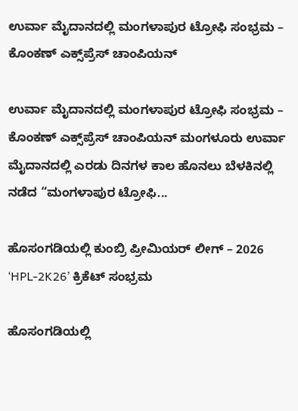ಉರ್ವಾ ಮೈದಾನದಲ್ಲಿ ಮಂಗಳಾಪುರ ಟ್ರೋಫಿ ಸಂಭ್ರಮ – ಕೊಂಕಣ್ ಎಕ್ಸ್‌ಪ್ರೆಸ್ ಚಾಂಪಿಯನ್

ಉರ್ವಾ ಮೈದಾನದಲ್ಲಿ ಮಂಗಳಾಪುರ ಟ್ರೋಫಿ ಸಂಭ್ರಮ – ಕೊಂಕಣ್ ಎಕ್ಸ್‌ಪ್ರೆಸ್ ಚಾಂಪಿಯನ್ ಮಂಗಳೂರು ಉರ್ವಾ ಮೈದಾನದಲ್ಲಿ ಎರಡು ದಿನಗಳ ಕಾಲ ಹೊನಲು ಬೆಳಕಿನಲ್ಲಿ ನಡೆದ “ಮಂಗಳಾಪುರ ಟ್ರೋಫಿ...

ಹೊಸಂಗಡಿಯಲ್ಲಿ ಕುಂಬ್ರಿ ಪ್ರೀಮಿಯರ್ ಲೀಗ್ – 2026 ‘HPL-2K26’ ಕ್ರಿಕೆಟ್ ಸಂಭ್ರಮ

ಹೊಸಂಗಡಿಯಲ್ಲಿ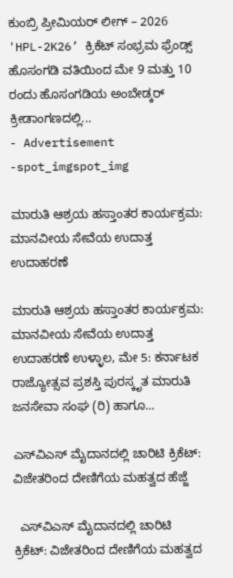ಕುಂಬ್ರಿ ಪ್ರೀಮಿಯರ್ ಲೀಗ್ – 2026 'HPL-2K26’ ಕ್ರಿಕೆಟ್ ಸಂಭ್ರಮ ಫ್ರೆಂಡ್ಸ್ ಹೊಸಂಗಡಿ ವತಿಯಿಂದ ಮೇ 9 ಮತ್ತು 10 ರಂದು ಹೊಸಂಗಡಿಯ ಅಂಬೇಡ್ಕರ್ ಕ್ರೀಡಾಂಗಣದಲ್ಲಿ...
- Advertisement -spot_imgspot_img

ಮಾರುತಿ ಆಶ್ರಯ ಹಸ್ತಾಂತರ ಕಾರ್ಯಕ್ರಮ: ಮಾನವೀಯ ಸೇವೆಯ ಉದಾತ್ತ ಉದಾಹರಣೆ

ಮಾರುತಿ ಆಶ್ರಯ ಹಸ್ತಾಂತರ ಕಾರ್ಯಕ್ರಮ: ಮಾನವೀಯ ಸೇವೆಯ ಉದಾತ್ತ ಉದಾಹರಣೆ ಉಳ್ಳಾಲ, ಮೇ 5: ಕರ್ನಾಟಕ ರಾಜ್ಯೋತ್ಸವ ಪ್ರಶಸ್ತಿ ಪುರಸ್ಕೃತ ಮಾರುತಿ ಜನಸೇವಾ ಸಂಘ (ರಿ) ಹಾಗೂ...

ಎಸ್‌ವಿಎಸ್ ಮೈದಾನದಲ್ಲಿ ಚಾರಿಟಿ ಕ್ರಿಕೆಟ್: ವಿಜೇತರಿಂದ ದೇಣಿಗೆಯ ಮಹತ್ವದ ಹೆಜ್ಜೆ

  ಎಸ್‌ವಿಎಸ್ ಮೈದಾನದಲ್ಲಿ ಚಾರಿಟಿ ಕ್ರಿಕೆಟ್: ವಿಜೇತರಿಂದ ದೇಣಿಗೆಯ ಮಹತ್ವದ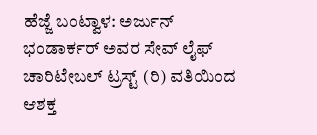ಹೆಜ್ಜೆ ಬಂಟ್ವಾಳ: ಅರ್ಜುನ್ ಭಂಡಾರ್ಕರ್ ಅವರ ಸೇವ್ ಲೈಫ್ ಚಾರಿಟೇಬಲ್ ಟ್ರಸ್ಟ್ (ರಿ) ವತಿಯಿಂದ ಆಶಕ್ತ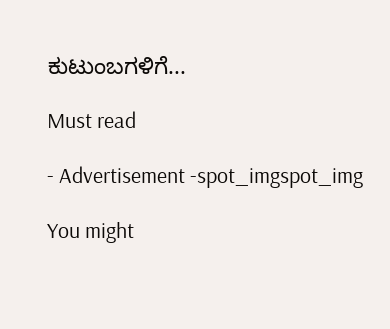ಕುಟುಂಬಗಳಿಗೆ...

Must read

- Advertisement -spot_imgspot_img

You might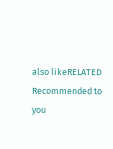also likeRELATED
Recommended to you